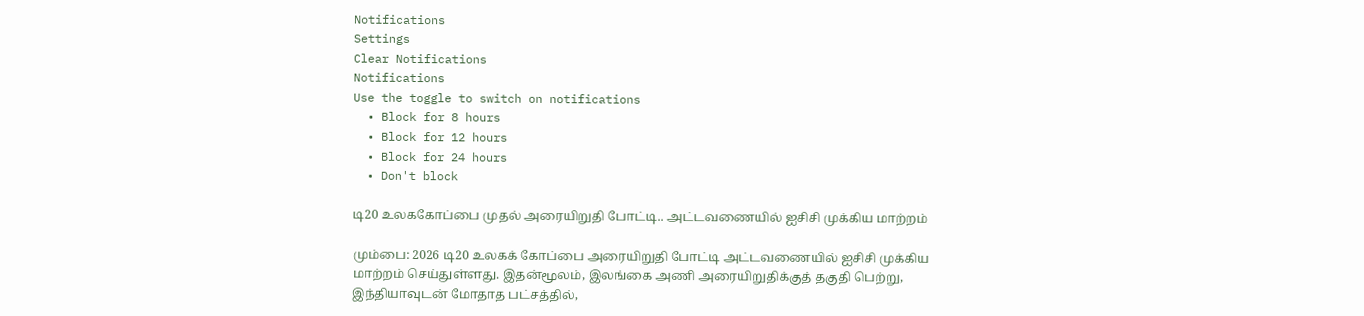Notifications
Settings
Clear Notifications
Notifications
Use the toggle to switch on notifications
  • Block for 8 hours
  • Block for 12 hours
  • Block for 24 hours
  • Don't block

டி20 உலககோப்பை முதல் அரையிறுதி போட்டி.. அட்டவணையில் ஐசிசி முக்கிய மாற்றம்

மும்பை: 2026 டி20 உலகக் கோப்பை அரையிறுதி போட்டி அட்டவணையில் ஐசிசி முக்கிய மாற்றம் செய்துள்ளது. இதன்மூலம், இலங்கை அணி அரையிறுதிக்குத் தகுதி பெற்று, இந்தியாவுடன் மோதாத பட்சத்தில்,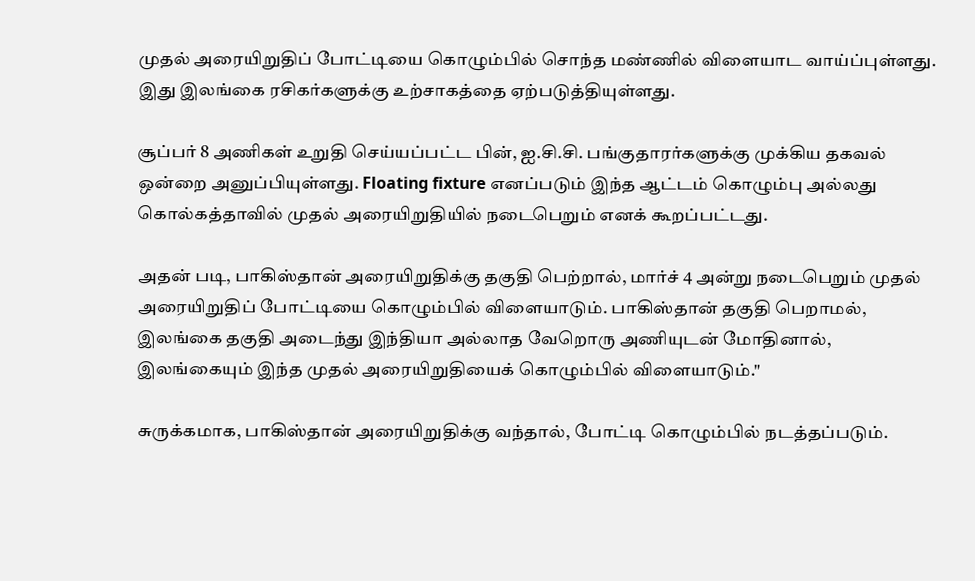முதல் அரையிறுதிப் போட்டியை கொழும்பில் சொந்த மண்ணில் விளையாட வாய்ப்புள்ளது. இது இலங்கை ரசிகர்களுக்கு உற்சாகத்தை ஏற்படுத்தியுள்ளது.

சூப்பர் 8 அணிகள் உறுதி செய்யப்பட்ட பின், ஐ.சி.சி. பங்குதாரர்களுக்கு முக்கிய தகவல் ஒன்றை அனுப்பியுள்ளது. Floating fixture எனப்படும் இந்த ஆட்டம் கொழும்பு அல்லது கொல்கத்தாவில் முதல் அரையிறுதியில் நடைபெறும் எனக் கூறப்பட்டது.

அதன் படி, பாகிஸ்தான் அரையிறுதிக்கு தகுதி பெற்றால், மார்ச் 4 அன்று நடைபெறும் முதல் அரையிறுதிப் போட்டியை கொழும்பில் விளையாடும். பாகிஸ்தான் தகுதி பெறாமல், இலங்கை தகுதி அடைந்து இந்தியா அல்லாத வேறொரு அணியுடன் மோதினால், இலங்கையும் இந்த முதல் அரையிறுதியைக் கொழும்பில் விளையாடும்."

சுருக்கமாக, பாகிஸ்தான் அரையிறுதிக்கு வந்தால், போட்டி கொழும்பில் நடத்தப்படும்.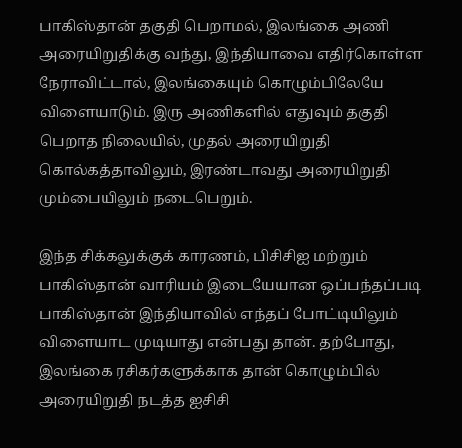பாகிஸ்தான் தகுதி பெறாமல், இலங்கை அணி அரையிறுதிக்கு வந்து, இந்தியாவை எதிர்கொள்ள நேராவிட்டால், இலங்கையும் கொழும்பிலேயே விளையாடும். இரு அணிகளில் எதுவும் தகுதி பெறாத நிலையில், முதல் அரையிறுதி கொல்கத்தாவிலும், இரண்டாவது அரையிறுதி மும்பையிலும் நடைபெறும்.

இந்த சிக்கலுக்குக் காரணம், பிசிசிஐ மற்றும் பாகிஸ்தான் வாரியம் இடையேயான ஒப்பந்தப்படி பாகிஸ்தான் இந்தியாவில் எந்தப் போட்டியிலும் விளையாட முடியாது என்பது தான். தற்போது, இலங்கை ரசிகர்களுக்காக தான் கொழும்பில் அரையிறுதி நடத்த ஐசிசி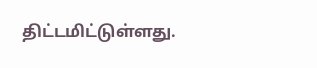திட்டமிட்டுள்ளது.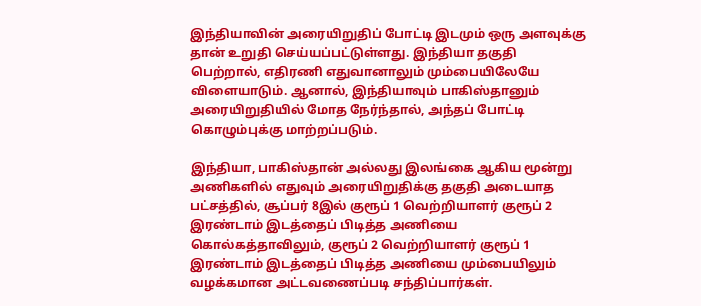இந்தியாவின் அரையிறுதிப் போட்டி இடமும் ஒரு அளவுக்கு தான் உறுதி செய்யப்பட்டுள்ளது. இந்தியா தகுதி பெற்றால், எதிரணி எதுவானாலும் மும்பையிலேயே விளையாடும். ஆனால், இந்தியாவும் பாகிஸ்தானும் அரையிறுதியில் மோத நேர்ந்தால், அந்தப் போட்டி கொழும்புக்கு மாற்றப்படும்.

இந்தியா, பாகிஸ்தான் அல்லது இலங்கை ஆகிய மூன்று அணிகளில் எதுவும் அரையிறுதிக்கு தகுதி அடையாத பட்சத்தில், சூப்பர் 8இல் குரூப் 1 வெற்றியாளர் குரூப் 2 இரண்டாம் இடத்தைப் பிடித்த அணியை கொல்கத்தாவிலும், குரூப் 2 வெற்றியாளர் குரூப் 1 இரண்டாம் இடத்தைப் பிடித்த அணியை மும்பையிலும் வழக்கமான அட்டவணைப்படி சந்திப்பார்கள்.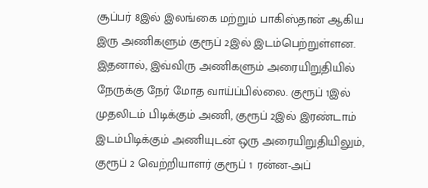சூப்பர் 8இல் இலங்கை மற்றும் பாகிஸ்தான் ஆகிய இரு அணிகளும் குரூப் 2இல் இடம்பெற்றுள்ளன. இதனால், இவ்விரு அணிகளும் அரையிறுதியில் நேருக்கு நேர் மோத வாய்ப்பில்லை. குரூப் 1இல் முதலிடம் பிடிக்கும் அணி, குரூப் 2இல் இரண்டாம் இடம்பிடிக்கும் அணியுடன் ஒரு அரையிறுதியிலும், குரூப் 2 வெற்றியாளர் குரூப் 1 ரன்ன-அப்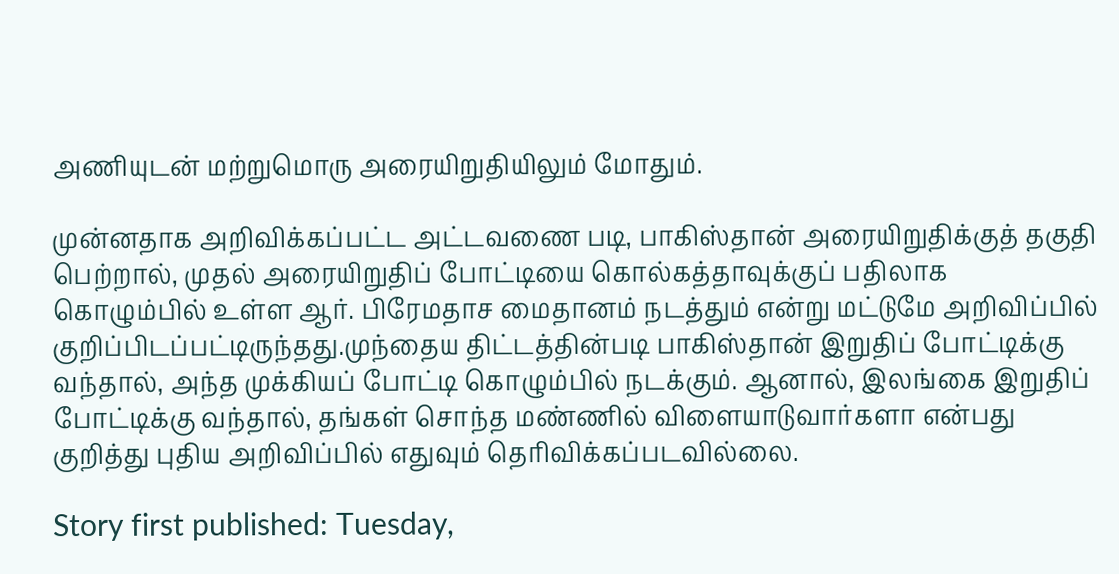அணியுடன் மற்றுமொரு அரையிறுதியிலும் மோதும்.

முன்னதாக அறிவிக்கப்பட்ட அட்டவணை படி, பாகிஸ்தான் அரையிறுதிக்குத் தகுதி பெற்றால், முதல் அரையிறுதிப் போட்டியை கொல்கத்தாவுக்குப் பதிலாக கொழும்பில் உள்ள ஆர். பிரேமதாச மைதானம் நடத்தும் என்று மட்டுமே அறிவிப்பில் குறிப்பிடப்பட்டிருந்தது.முந்தைய திட்டத்தின்படி பாகிஸ்தான் இறுதிப் போட்டிக்கு வந்தால், அந்த முக்கியப் போட்டி கொழும்பில் நடக்கும். ஆனால், இலங்கை இறுதிப் போட்டிக்கு வந்தால், தங்கள் சொந்த மண்ணில் விளையாடுவார்களா என்பது குறித்து புதிய அறிவிப்பில் எதுவும் தெரிவிக்கப்படவில்லை.

Story first published: Tuesday,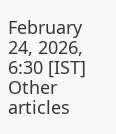February 24, 2026, 6:30 [IST]
Other articles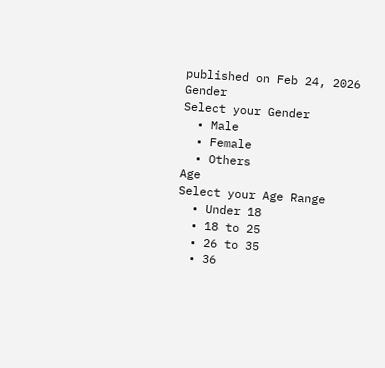published on Feb 24, 2026
Gender
Select your Gender
  • Male
  • Female
  • Others
Age
Select your Age Range
  • Under 18
  • 18 to 25
  • 26 to 35
  • 36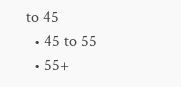to 45
  • 45 to 55
  • 55+